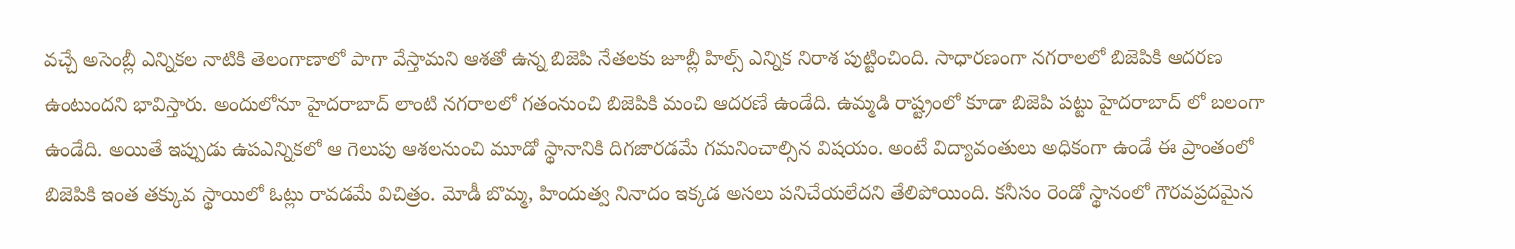వచ్చే అసెంబ్లీ ఎన్నికల నాటికి తెలంగాణాలో పాగా వేస్తామని ఆశతో ఉన్న బిజెపి నేతలకు జూబ్లీ హిల్స్ ఎన్నిక నిరాశ పుట్టించింది. సాధారణంగా నగరాలలో బిజెపికి ఆదరణ ఉంటుందని భావిస్తారు. అందులోనూ హైదరాబాద్ లాంటి నగరాలలో గతంనుంచి బిజెపికి మంచి ఆదరణే ఉండేది. ఉమ్మడి రాష్ట్రంలో కూడా బిజెపి పట్టు హైదరాబాద్ లో బలంగా ఉండేది. అయితే ఇప్పుడు ఉపఎన్నికలో ఆ గెలుపు ఆశలనుంచి మూడో స్థానానికి దిగజారడమే గమనించాల్సిన విషయం. అంటే విద్యావంతులు అధికంగా ఉండే ఈ ప్రాంతంలో బిజెపికి ఇంత తక్కువ స్థాయిలో ఓట్లు రావడమే విచిత్రం. మోడీ బొమ్మ, హిందుత్వ నినాదం ఇక్కడ అసలు పనిచేయలేదని తేలిపోయింది. కనీసం రెండో స్థానంలో గౌరవప్రదమైన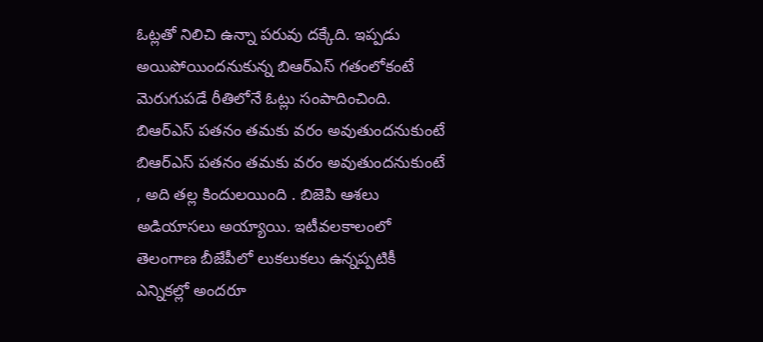ఓట్లతో నిలిచి ఉన్నా పరువు దక్కేది. ఇప్పడు అయిపోయిందనుకున్న బిఆర్ఎస్ గతంలోకంటే మెరుగుపడే రీతిలోనే ఓట్లు సంపాదించింది.
బిఆర్ఎస్ పతనం తమకు వరం అవుతుందనుకుంటే
బిఆర్ఎస్ పతనం తమకు వరం అవుతుందనుకుంటే , అది తల్ల కిందులయింది . బిజెపి ఆశలు అడియాసలు అయ్యాయి. ఇటీవలకాలంలో తెలంగాణ బీజేపీలో లుకలుకలు ఉన్నప్పటికీ ఎన్నికల్లో అందరూ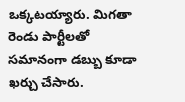ఒక్కటయ్యారు. మిగతా రెండు పార్టీలతో సమానంగా డబ్బు కూడా ఖర్చు చేసారు.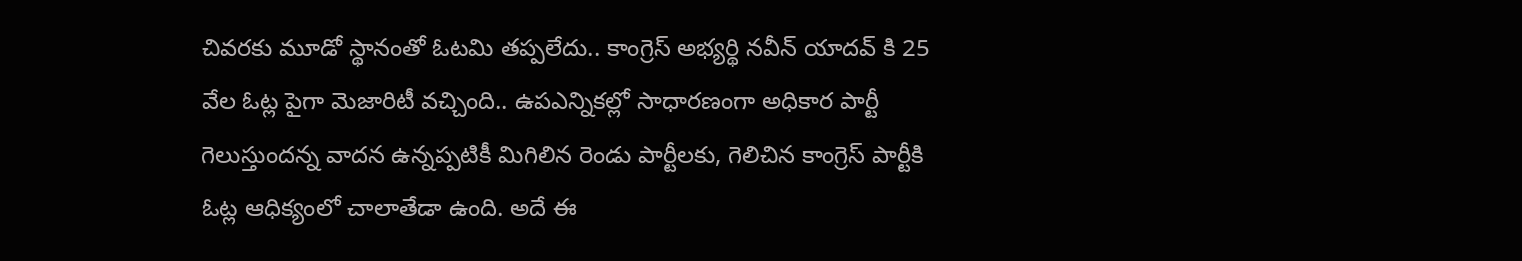చివరకు మూడో స్థానంతో ఓటమి తప్పలేదు.. కాంగ్రెస్ అభ్యర్థి నవీన్ యాదవ్ కి 25 వేల ఓట్ల పైగా మెజారిటీ వచ్చింది.. ఉపఎన్నికల్లో సాధారణంగా అధికార పార్టీ గెలుస్తుందన్న వాదన ఉన్నప్పటికీ మిగిలిన రెండు పార్టీలకు, గెలిచిన కాంగ్రెస్ పార్టీకి ఓట్ల ఆధిక్యంలో చాలాతేడా ఉంది. అదే ఈ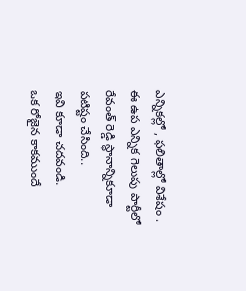ఎన్నికల్లో , ఫలితాల్లో విశేషం . ఈ ఉప ఎన్నిక గెలుపు పార్టీలో రేవంత్ రెడ్డి స్థానాన్నికూడా పటిష్టం చేసింది..
ఇవి కూడా చదవండి.
ఒక రోజైన కాకముందే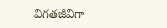విగతజీవిగా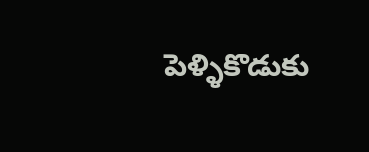పెళ్ళికొడుకు